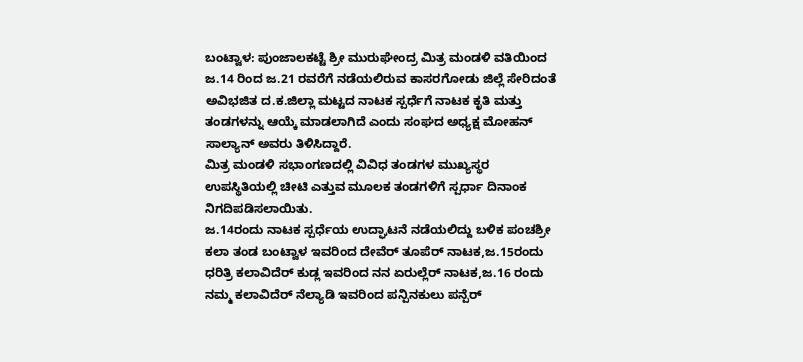ಬಂಟ್ವಾಳ: ಪುಂಜಾಲಕಟ್ಟೆ ಶ್ರೀ ಮುರುಘೇಂದ್ರ ಮಿತ್ರ ಮಂಡಳಿ ವತಿಯಿಂದ ಜ.14 ರಿಂದ ಜ.21 ರವರೆಗೆ ನಡೆಯಲಿರುವ ಕಾಸರಗೋಡು ಜಿಲ್ಲೆ ಸೇರಿದಂತೆ ಅವಿಭಜಿತ ದ.ಕ.ಜಿಲ್ಲಾ ಮಟ್ಟದ ನಾಟಕ ಸ್ಪರ್ಧೆಗೆ ನಾಟಕ ಕೃತಿ ಮತ್ತು ತಂಡಗಳನ್ನು ಆಯ್ಕೆ ಮಾಡಲಾಗಿದೆ ಎಂದು ಸಂಘದ ಅಧ್ಯಕ್ಷ ಮೋಹನ್ ಸಾಲ್ಯಾನ್ ಅವರು ತಿಳಿಸಿದ್ದಾರೆ.
ಮಿತ್ರ ಮಂಡಳಿ ಸಭಾಂಗಣದಲ್ಲಿ ವಿವಿಧ ತಂಡಗಳ ಮುಖ್ಯಸ್ಥರ ಉಪಸ್ಥಿತಿಯಲ್ಲಿ ಚೀಟಿ ಎತ್ತುವ ಮೂಲಕ ತಂಡಗಳಿಗೆ ಸ್ಪರ್ಧಾ ದಿನಾಂಕ ನಿಗದಿಪಡಿಸಲಾಯಿತು.
ಜ.14ರಂದು ನಾಟಕ ಸ್ಪರ್ಧೆಯ ಉದ್ಘಾಟನೆ ನಡೆಯಲಿದ್ದು ಬಳಿಕ ಪಂಚಶ್ರೀ ಕಲಾ ತಂಡ ಬಂಟ್ವಾಳ ಇವರಿಂದ ದೇವೆರ್ ತೂಪೆರ್ ನಾಟಕ,ಜ.15ರಂದು ಧರಿತ್ರಿ ಕಲಾವಿದೆರ್ ಕುಡ್ಲ ಇವರಿಂದ ನನ ಏರುಲ್ಲೆರ್ ನಾಟಕ,ಜ.16 ರಂದು ನಮ್ಮ ಕಲಾವಿದೆರ್ ನೆಲ್ಯಾಡಿ ಇವರಿಂದ ಪನ್ಪಿನಕುಲು ಪನ್ಪೆರ್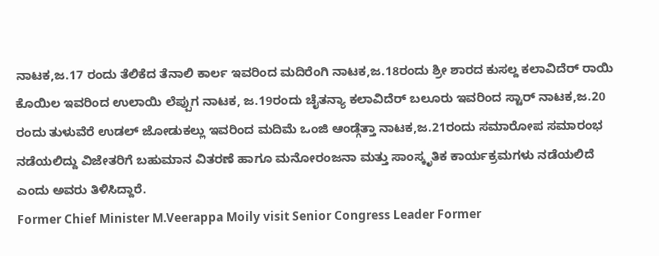ನಾಟಕ,ಜ.17 ರಂದು ತೆಲಿಕೆದ ತೆನಾಲಿ ಕಾರ್ಲ ಇವರಿಂದ ಮದಿರೆಂಗಿ ನಾಟಕ,ಜ.18ರಂದು ಶ್ರೀ ಶಾರದ ಕುಸಲ್ದ ಕಲಾವಿದೆರ್ ರಾಯಿ ಕೊಯಿಲ ಇವರಿಂದ ಉಲಾಯಿ ಲೆಪ್ಪುಗ ನಾಟಕ, ಜ.19ರಂದು ಚೈತನ್ಯಾ ಕಲಾವಿದೆರ್ ಬಲೂರು ಇವರಿಂದ ಸ್ಟಾರ್ ನಾಟಕ,ಜ.20 ರಂದು ತುಳುವೆರೆ ಉಡಲ್ ಜೋಡುಕಲ್ಲು ಇವರಿಂದ ಮದಿಮೆ ಒಂಜಿ ಆಂಡ್ಗೆತ್ತಾ ನಾಟಕ,ಜ.21ರಂದು ಸಮಾರೋಪ ಸಮಾರಂಭ ನಡೆಯಲಿದ್ದು ವಿಜೇತರಿಗೆ ಬಹುಮಾನ ವಿತರಣೆ ಹಾಗೂ ಮನೋರಂಜನಾ ಮತ್ತು ಸಾಂಸ್ಕೃತಿಕ ಕಾರ್ಯಕ್ರಮಗಳು ನಡೆಯಲಿದೆ ಎಂದು ಅವರು ತಿಳಿಸಿದ್ದಾರೆ.
Former Chief Minister M.Veerappa Moily visit Senior Congress Leader Former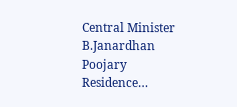Central Minister B.Janardhan Poojary Residence…